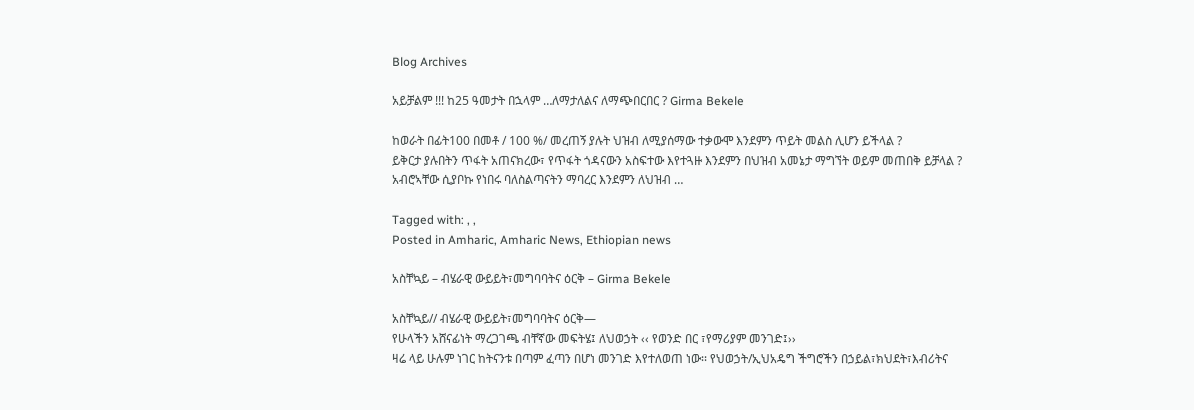Blog Archives

አይቻልም !!! ከ25 ዓመታት በኋላም …ለማታለልና ለማጭበርበር ? Girma Bekele

ከወራት በፊት100 በመቶ / 100 %/ መረጠኝ ያሉት ህዝብ ለሚያሰማው ተቃውሞ እንደምን ጥይት መልስ ሊሆን ይችላል ?
ይቅርታ ያሉበትን ጥፋት አጠናክረው፣ የጥፋት ጎዳናውን አስፍተው እየተጓዙ እንደምን በህዝብ አመኔታ ማግኘት ወይም መጠበቅ ይቻላል ?
አብሮኣቸው ሲያቦኩ የነበሩ ባለስልጣናትን ማባረር እንደምን ለህዝብ …

Tagged with: , ,
Posted in Amharic, Amharic News, Ethiopian news

አስቸኳይ – ብሄራዊ ውይይት፣መግባባትና ዕርቅ – Girma Bekele

አስቸኳይ// ብሄራዊ ውይይት፣መግባባትና ዕርቅ—
የሁላችን አሸናፊነት ማረጋገጫ ብቸኛው መፍትሄ፤ ለህወኃት ‹‹ የወንድ በር ፣የማሪያም መንገድ፤››
ዛሬ ላይ ሁሉም ነገር ከትናንቱ በጣም ፈጣን በሆነ መንገድ እየተለወጠ ነው፡፡ የህወኃት/ኢህአዴግ ችግሮችን በኃይል፣ክህደት፣እብሪትና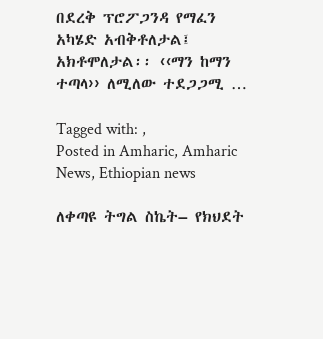በደረቅ ፕሮፖጋንዳ የማፈን አካሄድ አብቅቶለታል፤ አክቶሞለታል፡፡ ‹‹ማን ከማን ተጣላ›› ለሚለው ተደጋጋሚ …

Tagged with: ,
Posted in Amharic, Amharic News, Ethiopian news

ለቀጣዩ ትግል ስኬት– የክህደት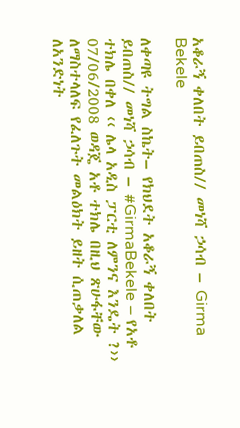አቆራኝ ቀለበት ይበጠስ// መነሻ ኃሳብ – Girma Bekele

ለቀጣዩ ትግል ስኬት– የክህደት አቆራኝ ቀለበት ይበጠስ// መነሻ ኃሳብ – #GirmaBekele – የአቶ ተክሌ በቀለ ‹‹ ሌላ አዲስ ፓርቲ ለምንና እንዴት ?›› 07/06/2008 ወዳጄ አቶ ተክሌ በዚህ ጽሁፋቸው ለማስተላለፍ የፈለጉት መልዕክት ይዘት ሲጠቃለል ለአንድነት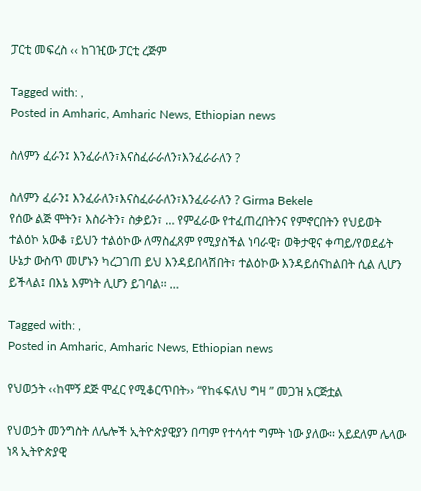ፓርቲ መፍረስ ‹‹ ከገዢው ፓርቲ ረጅም

Tagged with: ,
Posted in Amharic, Amharic News, Ethiopian news

ስለምን ፈራን፤ እንፈራለን፣እናስፈራራለን፣እንፈራራለን ?

ስለምን ፈራን፤ እንፈራለን፣እናስፈራራለን፣እንፈራራለን ? Girma Bekele
የሰው ልጅ ሞትን፣ እስራትን፣ ስቃይን፣ … የምፈራው የተፈጠረበትንና የምኖርበትን የህይወት ተልዕኮ አውቆ ፣ይህን ተልዕኮው ለማስፈጸም የሚያስችል ነባራዊ፣ ወቅታዊና ቀጣይ/የወደፊት ሁኔታ ውስጥ መሆኑን ካረጋገጠ ይህ እንዳይበላሽበት፣ ተልዕኮው እንዳይሰናከልበት ሲል ሊሆን ይችላል፤ በእኔ እምነት ሊሆን ይገባል፡፡ …

Tagged with: ,
Posted in Amharic, Amharic News, Ethiopian news

የህወኃት ‹‹ከሞኝ ደጅ ሞፈር የሚቆርጥበት›› “የከፋፍለህ ግዛ ” መጋዝ አርጅቷል

የህወኃት መንግስት ለሌሎች ኢትዮጵያዊያን በጣም የተሳሳተ ግምት ነው ያለው፡፡ አይደለም ሌላው ነጻ ኢትዮጵያዊ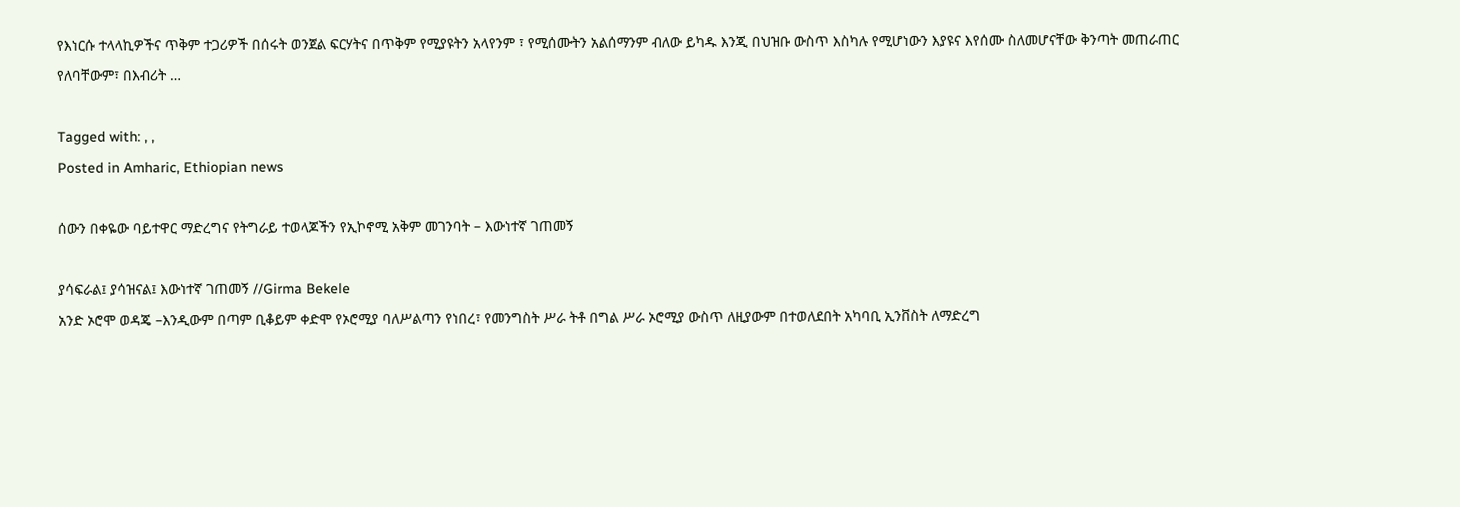የእነርሱ ተላላኪዎችና ጥቅም ተጋሪዎች በሰሩት ወንጀል ፍርሃትና በጥቅም የሚያዩትን አላየንም ፣ የሚሰሙትን አልሰማንም ብለው ይካዱ እንጂ በህዝቡ ውስጥ እስካሉ የሚሆነውን እያዩና እየሰሙ ስለመሆናቸው ቅንጣት መጠራጠር የለባቸውም፣ በእብሪት …

Tagged with: , ,
Posted in Amharic, Ethiopian news

ሰውን በቀዬው ባይተዋር ማድረግና የትግራይ ተወላጆችን የኢኮኖሚ አቅም መገንባት – እውነተኛ ገጠመኝ

ያሳፍራል፤ ያሳዝናል፤ እውነተኛ ገጠመኝ //Girma Bekele
አንድ ኦሮሞ ወዳጄ –እንዲውም በጣም ቢቆይም ቀድሞ የኦሮሚያ ባለሥልጣን የነበረ፣ የመንግስት ሥራ ትቶ በግል ሥራ ኦሮሚያ ውስጥ ለዚያውም በተወለደበት አካባቢ ኢንቨስት ለማድረግ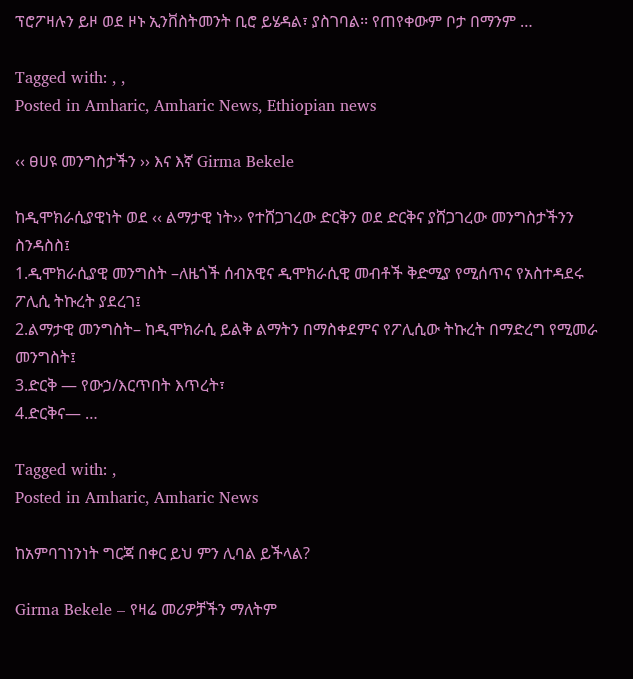ፕሮፖዛሉን ይዞ ወደ ዞኑ ኢንቨስትመንት ቢሮ ይሄዳል፣ ያስገባል፡፡ የጠየቀውም ቦታ በማንም …

Tagged with: , ,
Posted in Amharic, Amharic News, Ethiopian news

‹‹ ፀሀዩ መንግስታችን ›› እና እኛ Girma Bekele

ከዲሞክራሲያዊነት ወደ ‹‹ ልማታዊ ነት›› የተሸጋገረው ድርቅን ወደ ድርቅና ያሸጋገረው መንግስታችንን ስንዳስስ፤
1.ዲሞክራሲያዊ መንግስት –ለዜጎች ሰብአዊና ዲሞክራሲዊ መብቶች ቅድሚያ የሚሰጥና የአስተዳደሩ ፖሊሲ ትኩረት ያደረገ፤
2.ልማታዊ መንግስት– ከዲሞክራሲ ይልቅ ልማትን በማስቀደምና የፖሊሲው ትኩረት በማድረግ የሚመራ መንግስት፤
3.ድርቅ — የውኃ/እርጥበት እጥረት፣
4.ድርቅና— …

Tagged with: ,
Posted in Amharic, Amharic News

ከአምባገነንነት ግርጃ በቀር ይህ ምን ሊባል ይችላል?

Girma Bekele – የዛሬ መሪዎቻችን ማለትም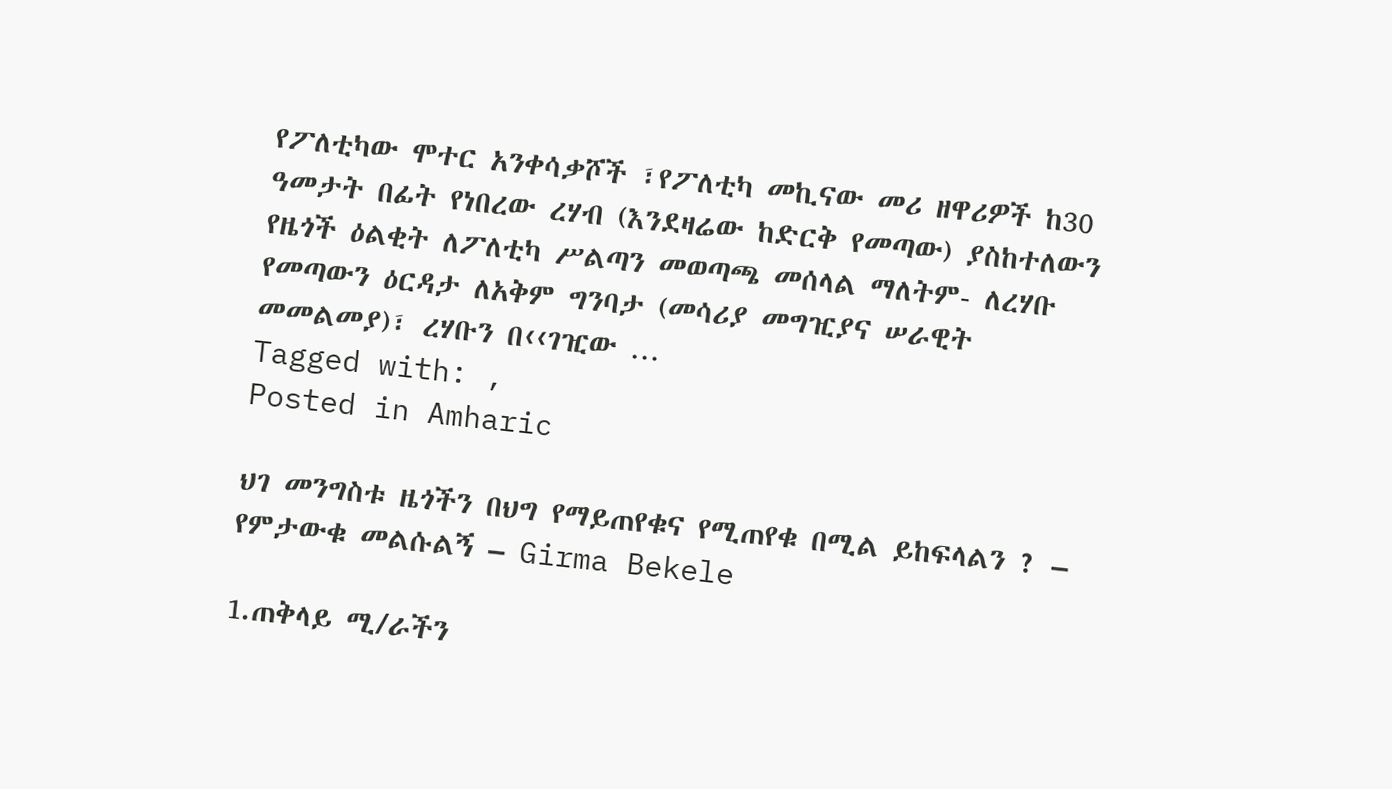የፖለቲካው ሞተር አንቀሳቃሾች ፣የፖለቲካ መኪናው መሪ ዘዋሪዎች ከ30 ዓመታት በፊት የነበረው ረሃብ (እንደዛሬው ከድርቅ የመጣው) ያስከተለውን የዜጎች ዕልቂት ለፖለቲካ ሥልጣን መወጣጫ መሰላል ማለትም- ለረሃቡ የመጣውን ዕርዳታ ለአቅም ግንባታ (መሳሪያ መግዢያና ሠራዊት መመልመያ)፣ ረሃቡን በ‹‹ገዢው …
Tagged with: ,
Posted in Amharic

ህገ መንግስቱ ዜጎችን በህግ የማይጠየቁና የሚጠየቁ በሚል ይከፍላልን ? – የምታውቁ መልሱልኝ – Girma Bekele

1.ጠቅላይ ሚ/ራችን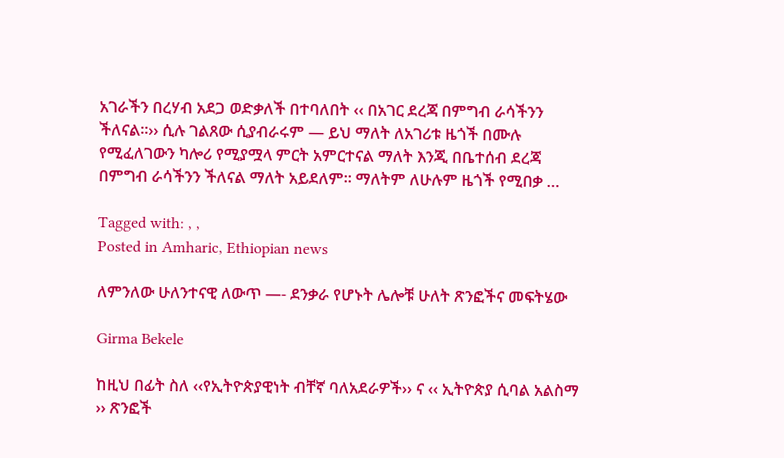አገራችን በረሃብ አደጋ ወድቃለች በተባለበት ‹‹ በአገር ደረጃ በምግብ ራሳችንን ችለናል፡፡›› ሲሉ ገልጸው ሲያብራሩም — ይህ ማለት ለአገሪቱ ዜጎች በሙሉ የሚፈለገውን ካሎሪ የሚያሟላ ምርት አምርተናል ማለት እንጂ በቤተሰብ ደረጃ በምግብ ራሳችንን ችለናል ማለት አይደለም፡፡ ማለትም ለሁሉም ዜጎች የሚበቃ …

Tagged with: , ,
Posted in Amharic, Ethiopian news

ለምንለው ሁለንተናዊ ለውጥ —- ደንቃራ የሆኑት ሌሎቹ ሁለት ጽንፎችና መፍትሄው

Girma Bekele

ከዚህ በፊት ስለ ‹‹የኢትዮጵያዊነት ብቸኛ ባለአደራዎች›› ና ‹‹ ኢትዮጵያ ሲባል አልስማ ›› ጽንፎች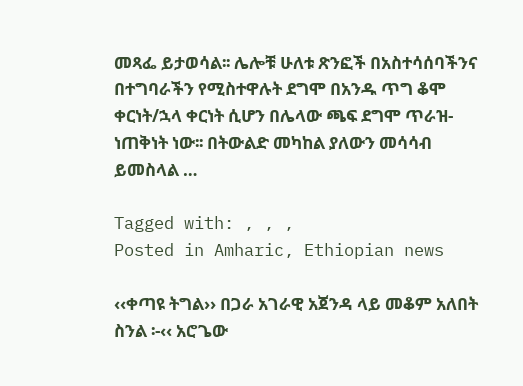መጻፌ ይታወሳል፡፡ ሌሎቹ ሁለቱ ጽንፎች በአስተሳሰባችንና በተግባራችን የሚስተዋሉት ደግሞ በአንዱ ጥግ ቆሞ ቀርነት/ኋላ ቀርነት ሲሆን በሌላው ጫፍ ደግሞ ጥራዝ-ነጠቅነት ነው፡፡ በትውልድ መካከል ያለውን መሳሳብ ይመስላል …

Tagged with: , , ,
Posted in Amharic, Ethiopian news

‹‹ቀጣዩ ትግል›› በጋራ አገራዊ አጀንዳ ላይ መቆም አለበት ስንል ፡-‹‹ አሮጌው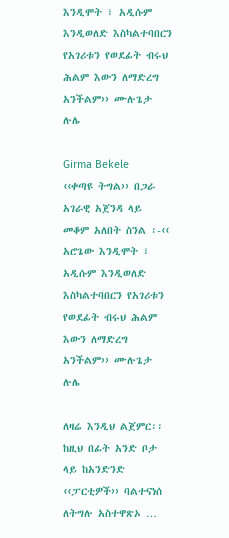እንዲሞት ፣ አዲሱም እንዲወለድ እስካልተባበርን የአገሪቱን የወደፊት ብሩህ ሕልም እውን ለማድረግ አንችልም›› ሙሉጌታ ሉሌ

Girma Bekele
‹‹ቀጣዩ ትግል›› በጋራ አገራዊ አጀንዳ ላይ መቆም አለበት ስንል ፡-‹‹ አሮጌው እንዲሞት ፣ አዲሱም እንዲወለድ እስካልተባበርን የአገሪቱን የወደፊት ብሩህ ሕልም እውን ለማድረግ አንችልም›› ሙሉጌታ ሉሌ

ለዛሬ እንዲህ ልጀምር፡፡ ከዚህ በፊት አንድ ቦታ ላይ ከአንድንድ ‹‹ፓርቲዎች›› ባልተናነሰ ለትግሉ አስተዋጽኦ …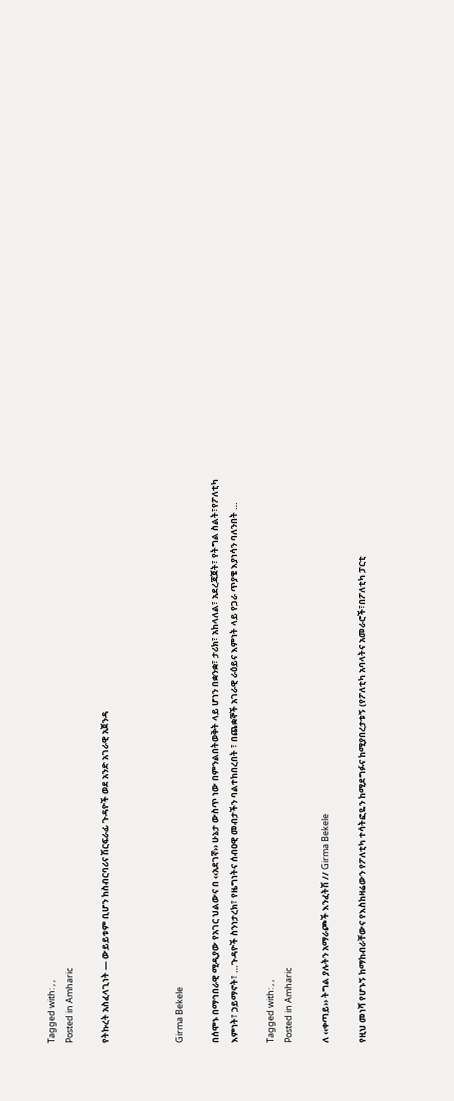Tagged with: , ,
Posted in Amharic

የትኩረት አስፈላጊነት — ውይይቱም ቢሆን ከስብርባሪና ሽርፍራፊ ጉዳዮች ወደ አንድ አገራዊ አጀንዳ



Girma Bekele

በሰሞኑ በማኅበራዊ ሚዲያው የአገር ህልውና በ ‹‹አደገኛ›› ሁኔታ ውስጥ ነው በምንልበትወቅት ላይ ሆነን በቋንቋ፣ ታሪክ፣ አከላለል፣ አደረጃጀት፣ የትግል ስልት፣የፖለቲካ እምነት፣ ኃይማኖት፣ …ጉዳዮች ስንነታረክ፣ የዜግነትና ሰብዐዊ መብታችን ባልተከበረበት ፣ በጨቋኞች አገራዊ ራዕይና እምነት ላይ የጋራ ጥያቄ እያነሳን ባለንበት …

Tagged with: , ,
Posted in Amharic

ለ ‹‹ቀጣይ›› ትግል ያሉትን አማራጮች እንፈትሽ // Girma Bekele

የዚህ መነሻ የሆኑኝ ከማከብራቸውና የእስከዛሬውን የፖለቲካ ተሳትፎዬን ከሚደግፉና ከሚያበረታቱኝ (የፖለቲካ አባላትና አመራሮች፣በፖለቲካ ፓርቲ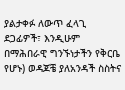ያልታቀፉ ለውጥ ፈላጊ ደጋፊዎች፣ እንዲሁም በማሕበራዊ ግንኙነታችን የቅርቤ የሆኑ) ወዳጆቼ ያለአንዳች ስስትና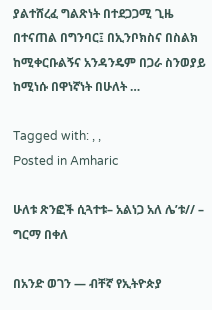ያልተሸረፈ ግልጽነት በተደጋጋሚ ጊዜ በተናጠል በግንባር፤ በኢንቦክስና በስልክ ከሚቀርቡልኝና አንዳንዴም በጋራ ስንወያይ ከሚነሱ በዋነኛነት በሁለት …

Tagged with: , ,
Posted in Amharic

ሁለቱ ጽንፎች ሲጓተቱ– አልነጋ አለ ሌ’ቱ// – ግርማ በቀለ

በአንድ ወገን — ብቸኛ የኢትዮጵያ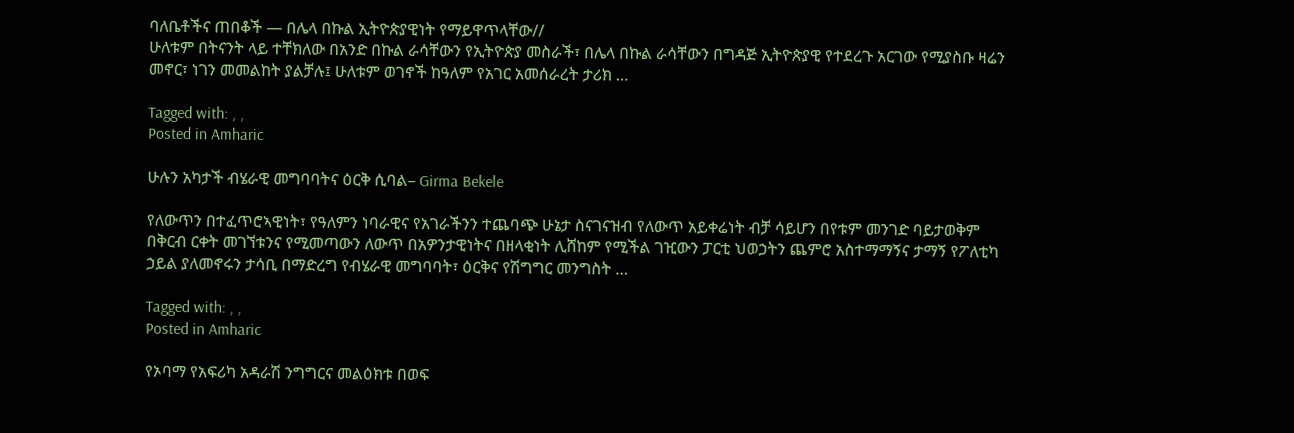ባለቤቶችና ጠበቆች — በሌላ በኩል ኢትዮጵያዊነት የማይዋጥላቸው//
ሁለቱም በትናንት ላይ ተቸክለው በአንድ በኩል ራሳቸውን የኢትዮጵያ መስራች፣ በሌላ በኩል ራሳቸውን በግዳጅ ኢትዮጵያዊ የተደረጉ አርገው የሚያስቡ ዛሬን መኖር፣ ነገን መመልከት ያልቻሉ፤ ሁለቱም ወገኖች ከዓለም የአገር አመሰራረት ታሪክ …

Tagged with: , ,
Posted in Amharic

ሁሉን አካታች ብሄራዊ መግባባትና ዕርቅ ሲባል– Girma Bekele

የለውጥን በተፈጥሮኣዊነት፣ የዓለምን ነባራዊና የአገራችንን ተጨባጭ ሁኔታ ስናገናዝብ የለውጥ አይቀሬነት ብቻ ሳይሆን በየቱም መንገድ ባይታወቅም በቅርብ ርቀት መገኘቱንና የሚመጣውን ለውጥ በአዎንታዊነትና በዘላቂነት ሊሸከም የሚችል ገዢውን ፓርቲ ህወኃትን ጨምሮ አስተማማኝና ታማኝ የፖለቲካ ኃይል ያለመኖሩን ታሳቢ በማድረግ የብሄራዊ መግባባት፣ ዕርቅና የሽግግር መንግስት …

Tagged with: , ,
Posted in Amharic

የኦባማ የአፍሪካ አዳራሽ ንግግርና መልዕክቱ በወፍ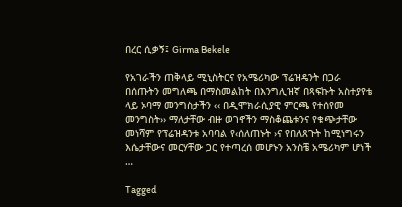በረር ሲቃኝ፤ Girma Bekele

የአገራችን ጠቅላይ ሚኒስትርና የአሜሪካው ፕሬዝዴንት በጋራ በሰጡትን መግለጫ በማስመልከት በእንግሊዝኛ በጻፍኩት አስተያየቴ ላይ ኦባማ መንግስታችን ‹‹ በዲሞክራሲያዊ ምርጫ የተሰየመ መንግስት›› ማለታቸው ብዙ ወገኖችን ማስቆጨቱንና የቁጭታቸው መነሻም የፕሬዝዳንቱ አባባል የ‹ሰለጠኑት ›ና የበለጸጉት ከሚነግሩን እሴታቸውና መርሃቸው ጋር የተጣረሰ መሆኑን አንስቼ አሜሪካም ሆነች …

Tagged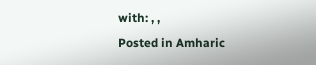with: , ,
Posted in Amharic